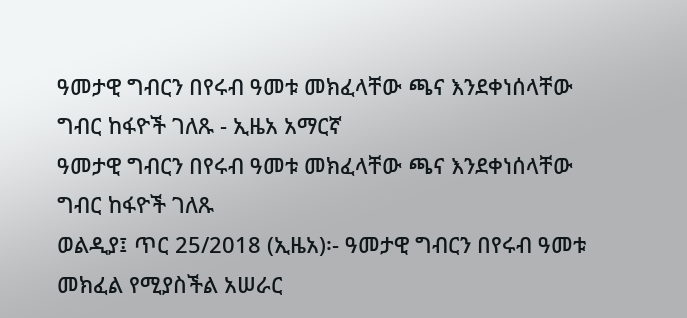ዓመታዊ ግብርን በየሩብ ዓመቱ መክፈላቸው ጫና እንደቀነሰላቸው ግብር ከፋዮች ገለጹ - ኢዜአ አማርኛ
ዓመታዊ ግብርን በየሩብ ዓመቱ መክፈላቸው ጫና እንደቀነሰላቸው ግብር ከፋዮች ገለጹ
ወልዲያ፤ ጥር 25/2018 (ኢዜአ)፡- ዓመታዊ ግብርን በየሩብ ዓመቱ መክፈል የሚያስችል አሠራር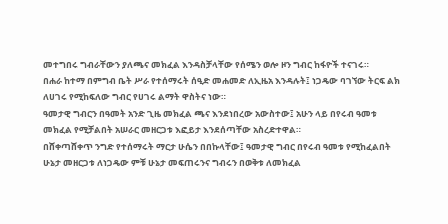መተግበሩ ግብራቸውን ያለጫና መክፈል እንዳስቻላቸው የሰሜን ወሎ ዞን ግብር ከፋዮች ተናገሩ።
በሐራ ከተማ በምግብ ቤት ሥራ የተሰማሩት ሰዒድ መሐመድ ለኢዜአ እንዳሉት፤ ነጋዴው ባገኘው ትርፍ ልክ ለሀገሩ የሚከፍለው ግብር የሀገሩ ልማት ዋስትና ነው።
ዓመታዊ ግብርን በዓመት አንድ ጊዜ መክፈል ጫና እንደነበረው አውስተው፤ አሁን ላይ በየሩብ ዓመቱ መክፈል የሚቻልበት አሠራር መዘርጋቱ እፎይታ እንደሰጣቸው አስረድተዋል።
በሸቀጣሸቀጥ ንግድ የተሰማሩት ማርታ ሁሴን በበኩላቸው፤ ዓመታዊ ግብር በየሩብ ዓመቱ የሚከፈልበት ሁኔታ መዘርጋቱ ለነጋዴው ምቹ ሁኔታ መፍጠሩንና ግብሩን በወቅቱ ለመክፈል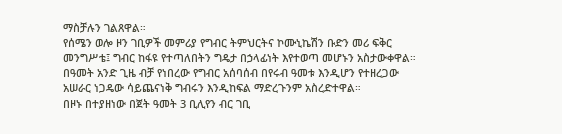ማስቻሉን ገልጸዋል።
የሰሜን ወሎ ዞን ገቢዎች መምሪያ የግብር ትምህርትና ኮሙኒኬሽን ቡድን መሪ ፍቅር መንግሥቴ፤ ግብር ከፋዩ የተጣለበትን ግዴታ በኃላፊነት እየተወጣ መሆኑን አስታውቀዋል።
በዓመት አንድ ጊዜ ብቻ የነበረው የግብር አሰባሰብ በየሩብ ዓመቱ እንዲሆን የተዘረጋው አሠራር ነጋዴው ሳይጨናነቅ ግብሩን እንዲከፍል ማድረጉንም አስረድተዋል።
በዞኑ በተያዘነው በጀት ዓመት 3 ቢሊየን ብር ገቢ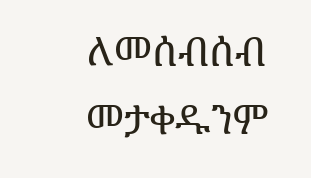ለመሰብሰብ መታቀዱንም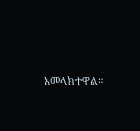አመላክተዋል።